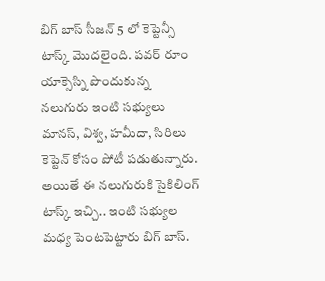బిగ్ బాస్ సీజన్ 5 లో కెప్టెన్సీ టాస్క్ మొదలైంది. పవర్ రూం యాక్సెస్ని పొందుకున్న నలుగురు ఇంటి సభ్యులు మానస్, విశ్వ, హమీదా, సిరిలు కెప్టెన్ కోసం పోటీ పడుతున్నారు. అయితే ఈ నలుగురుకి సైకిలింగ్ టాస్క్ ఇచ్చి.. ఇంటి సభ్యుల మధ్య పెంటపెట్టారు బిగ్ బాస్.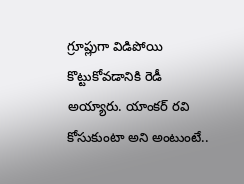గ్రూప్లుగా విడిపోయి కొట్టుకోవడానికి రెడీ అయ్యారు. యాంకర్ రవి కోసుకుంటా అని అంటుంటే..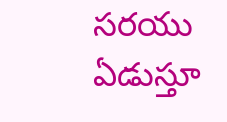సరయు ఏడుస్తూ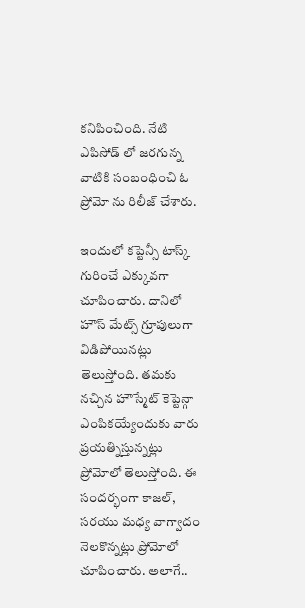కనిపించింది. నేటి ఎపిసోడ్ లో జరగున్న వాటికి సంబంధించి ఓ ప్రోమో ను రిలీజ్ చేశారు.

ఇందులో కప్టెన్సీ టాస్క్ గురించే ఎక్కువగా చూపించారు. దానిలో హౌస్ మేట్స్ గ్రూపులుగా విడిపోయినట్లు తెలుస్తోంది. తమకు నచ్చిన హౌస్మేట్ కెప్టెన్గా ఎంపికయ్యేందుకు వారు ప్రయత్నిస్తున్నట్లు ప్రోమోలో తెలుస్తోంది. ఈ సందర్భంగా కాజల్, సరయు మధ్య వాగ్వాదం నెలకొన్నట్లు ప్రోమోలో చూపించారు. అలాగే..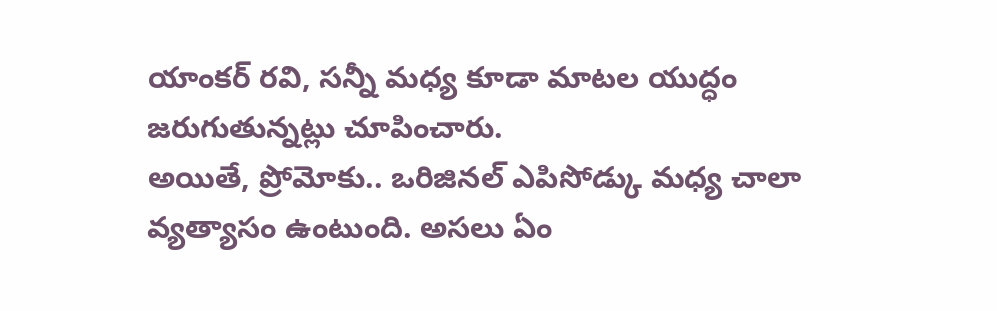యాంకర్ రవి, సన్నీ మధ్య కూడా మాటల యుద్ధం జరుగుతున్నట్లు చూపించారు.
అయితే, ప్రోమోకు.. ఒరిజినల్ ఎపిసోడ్కు మధ్య చాలా వ్యత్యాసం ఉంటుంది. అసలు ఏం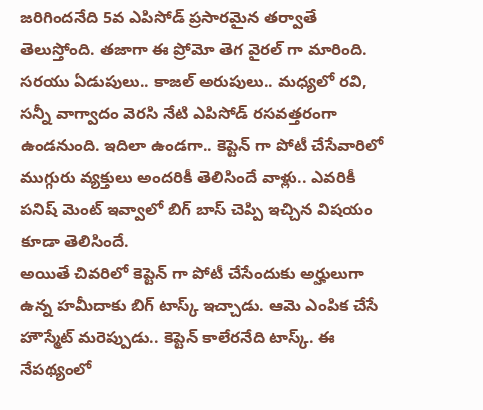జరిగిందనేది 5వ ఎపిసోడ్ ప్రసారమైన తర్వాతే తెలుస్తోంది. తజాగా ఈ ప్రోమో తెగ వైరల్ గా మారింది. సరయు ఏడుపులు.. కాజల్ అరుపులు.. మధ్యలో రవి, సన్నీ వాగ్వాదం వెరసి నేటి ఎపిసోడ్ రసవత్తరంగా ఉండనుంది. ఇదిలా ఉండగా.. కెప్టెన్ గా పోటీ చేసేవారిలో ముగ్గురు వ్యక్తులు అందరికీ తెలిసిందే వాళ్లు.. ఎవరికీ పనిష్ మెంట్ ఇవ్వాలో బిగ్ బాస్ చెప్పి ఇచ్చిన విషయం కూడా తెలిసిందే.
అయితే చివరిలో కెప్టెన్ గా పోటీ చేసేందుకు అర్హులుగా ఉన్న హమీదాకు బిగ్ టాస్క్ ఇచ్చాడు. ఆమె ఎంపిక చేసే హౌస్మేట్ మరెప్పుడు.. కెప్టెన్ కాలేరనేది టాస్క్. ఈ నేపథ్యంలో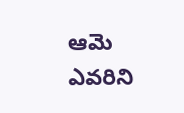ఆమె ఎవరిని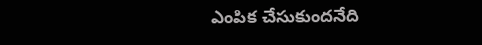ఎంపిక చేసుకుందనేది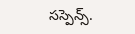సస్పెన్స్.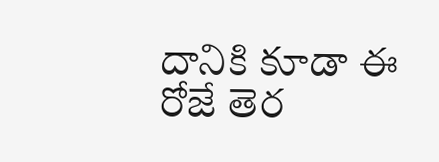దానికి కూడా ఈ రోజే తెర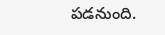పడనుంది.